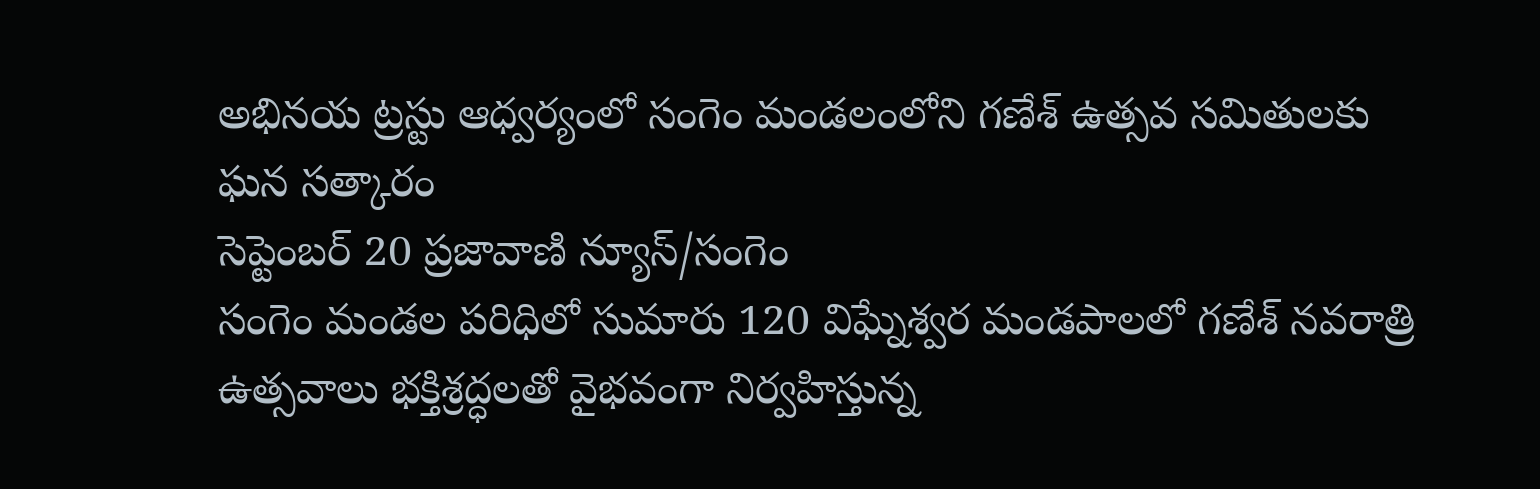అభినయ ట్రస్టు ఆధ్వర్యంలో సంగెం మండలంలోని గణేశ్ ఉత్సవ సమితులకు ఘన సత్కారం
సెప్టెంబర్ 20 ప్రజావాణి న్యూస్/సంగెం
సంగెం మండల పరిధిలో సుమారు 120 విఘ్నేశ్వర మండపాలలో గణేశ్ నవరాత్రి ఉత్సవాలు భక్తిశ్రద్ధలతో వైభవంగా నిర్వహిస్తున్న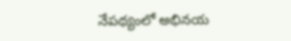నేపథ్యంలో అభినయ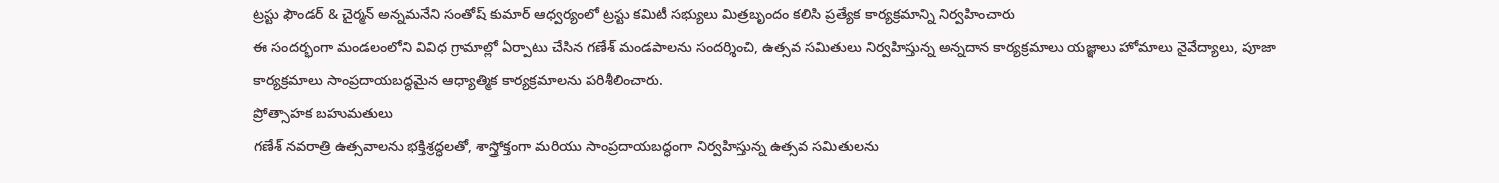ట్రస్టు ఫౌండర్ & చైర్మన్ అన్నమనేని సంతోష్ కుమార్ ఆధ్వర్యంలో ట్రస్టు కమిటీ సభ్యులు మిత్రబృందం కలిసి ప్రత్యేక కార్యక్రమాన్ని నిర్వహించారు
ఈ సందర్భంగా మండలంలోని వివిధ గ్రామాల్లో ఏర్పాటు చేసిన గణేశ్ మండపాలను సందర్శించి, ఉత్సవ సమితులు నిర్వహిస్తున్న అన్నదాన కార్యక్రమాలు యజ్ఞాలు హోమాలు నైవేద్యాలు, పూజా కార్యక్రమాలు సాంప్రదాయబద్ధమైన ఆధ్యాత్మిక కార్యక్రమాలను పరిశీలించారు.
ప్రోత్సాహక బహుమతులు
గణేశ్ నవరాత్రి ఉత్సవాలను భక్తిశ్రద్ధలతో, శాస్త్రోక్తంగా మరియు సాంప్రదాయబద్ధంగా నిర్వహిస్తున్న ఉత్సవ సమితులను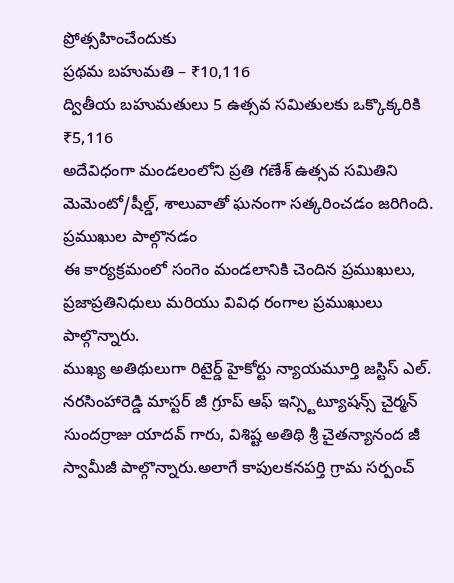ప్రోత్సహించేందుకు
ప్రథమ బహుమతి – ₹10,116
ద్వితీయ బహుమతులు 5 ఉత్సవ సమితులకు ఒక్కొక్కరికి ₹5,116
అదేవిధంగా మండలంలోని ప్రతి గణేశ్ ఉత్సవ సమితిని మెమెంటో/షీల్డ్, శాలువాతో ఘనంగా సత్కరించడం జరిగింది.
ప్రముఖుల పాల్గొనడం
ఈ కార్యక్రమంలో సంగెం మండలానికి చెందిన ప్రముఖులు, ప్రజాప్రతినిధులు మరియు వివిధ రంగాల ప్రముఖులు పాల్గొన్నారు.
ముఖ్య అతిథులుగా రిటైర్డ్ హైకోర్టు న్యాయమూర్తి జస్టిస్ ఎల్. నరసింహారెడ్డి మాస్టర్ జీ గ్రూప్ ఆఫ్ ఇన్స్టిట్యూషన్స్ చైర్మన్ సుందర్రాజు యాదవ్ గారు, విశిష్ట అతిథి శ్రీ చైతన్యానంద జీ స్వామీజీ పాల్గొన్నారు.అలాగే కాపులకనపర్తి గ్రామ సర్పంచ్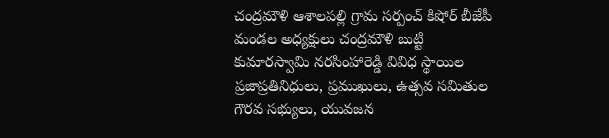చంద్రమౌళి ఆశాలపల్లి గ్రామ సర్పంచ్ కిషోర్ బీజేపీ మండల అధ్యక్షులు చంద్రమౌళి బుట్టి కుమారస్వామి నరసింహారెడ్డి వివిధ స్థాయిల ప్రజాప్రతినిధులు, ప్రముఖులు, ఉత్సవ సమితుల గౌరవ సభ్యులు, యువజన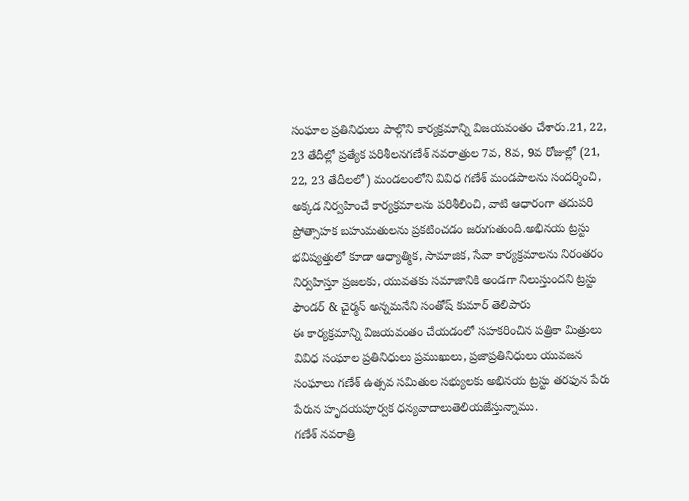సంఘాల ప్రతినిధులు పాల్గొని కార్యక్రమాన్ని విజయవంతం చేశారు.21, 22, 23 తేదీల్లో ప్రత్యేక పరిశీలనగణేశ్ నవరాత్రుల 7వ, 8వ, 9వ రోజుల్లో (21, 22, 23 తేదీలలో) మండలంలోని వివిధ గణేశ్ మండపాలను సందర్శించి, అక్కడ నిర్వహించే కార్యక్రమాలను పరిశీలించి, వాటి ఆధారంగా తదుపరి ప్రోత్సాహక బహుమతులను ప్రకటించడం జరుగుతుంది.అభినయ ట్రస్టు భవిష్యత్తులో కూడా ఆధ్యాత్మిక, సామాజిక, సేవా కార్యక్రమాలను నిరంతరం నిర్వహిస్తూ ప్రజలకు, యువతకు సమాజానికి అండగా నిలుస్తుందని ట్రస్టు ఫౌండర్ & చైర్మన్ అన్నమనేని సంతోష్ కుమార్ తెలిపారు
ఈ కార్యక్రమాన్ని విజయవంతం చేయడంలో సహకరించిన పత్రికా మిత్రులు వివిధ సంఘాల ప్రతినిధులు ప్రముఖులు, ప్రజాప్రతినిధులు యువజన సంఘాలు గణేశ్ ఉత్సవ సమితుల సభ్యులకు అభినయ ట్రస్టు తరఫున పేరు పేరున హృదయపూర్వక ధన్యవాదాలుతెలియజేస్తున్నాము.
గణేశ్ నవరాత్రి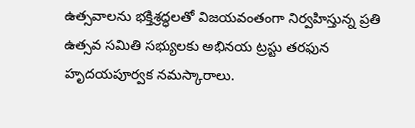ఉత్సవాలను భక్తిశ్రద్ధలతో విజయవంతంగా నిర్వహిస్తున్న ప్రతి ఉత్సవ సమితి సభ్యులకు అభినయ ట్రస్టు తరఫున హృదయపూర్వక నమస్కారాలు.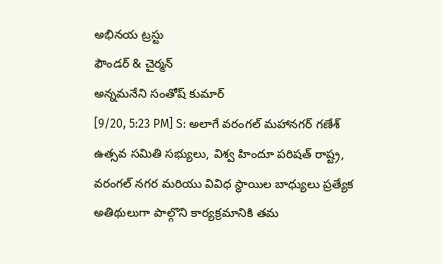అభినయ ట్రస్టు
ఫౌండర్ & చైర్మన్
అన్నమనేని సంతోష్ కుమార్
[9/20, 5:23 PM] S: అలాగే వరంగల్ మహానగర్ గణేశ్ ఉత్సవ సమితి సభ్యులు, విశ్వ హిందూ పరిషత్ రాష్ట్ర, వరంగల్ నగర మరియు వివిధ స్థాయిల బాధ్యులు ప్రత్యేక అతిథులుగా పాల్గొని కార్యక్రమానికి తమ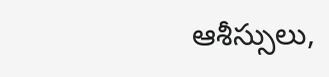ఆశీస్సులు,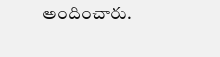అందించారు.